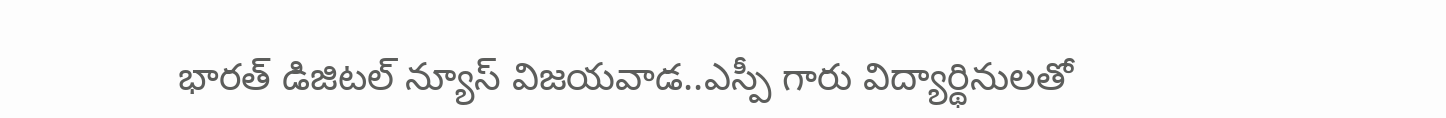భారత్ డిజిటల్ న్యూస్ విజయవాడ..ఎస్పీ గారు విద్యార్థినులతో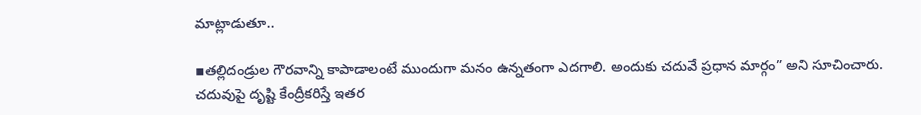మాట్లాడుతూ..

▪తల్లిదండ్రుల గౌరవాన్ని కాపాడాలంటే ముందుగా మనం ఉన్నతంగా ఎదగాలి. అందుకు చదువే ప్రధాన మార్గం” అని సూచించారు. చదువుపై దృష్టి కేంద్రీకరిస్తే ఇతర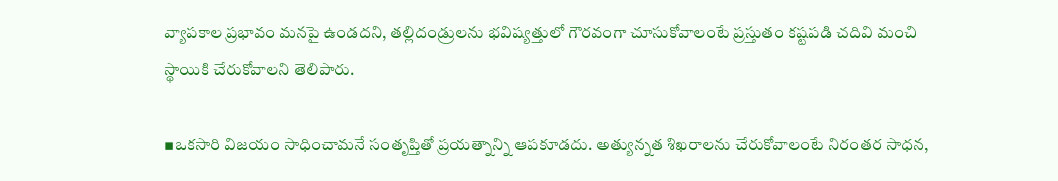వ్యాపకాల ప్రభావం మనపై ఉండదని, తల్లిదండ్రులను భవిష్యత్తులో గౌరవంగా చూసుకోవాలంటే ప్రస్తుతం కష్టపడి చదివి మంచి స్థాయికి చేరుకోవాలని తెలిపారు.

▪ఒకసారి విజయం సాధించామనే సంతృప్తితో ప్రయత్నాన్ని ఆపకూడదు. అత్యున్నత శిఖరాలను చేరుకోవాలంటే నిరంతర సాధన,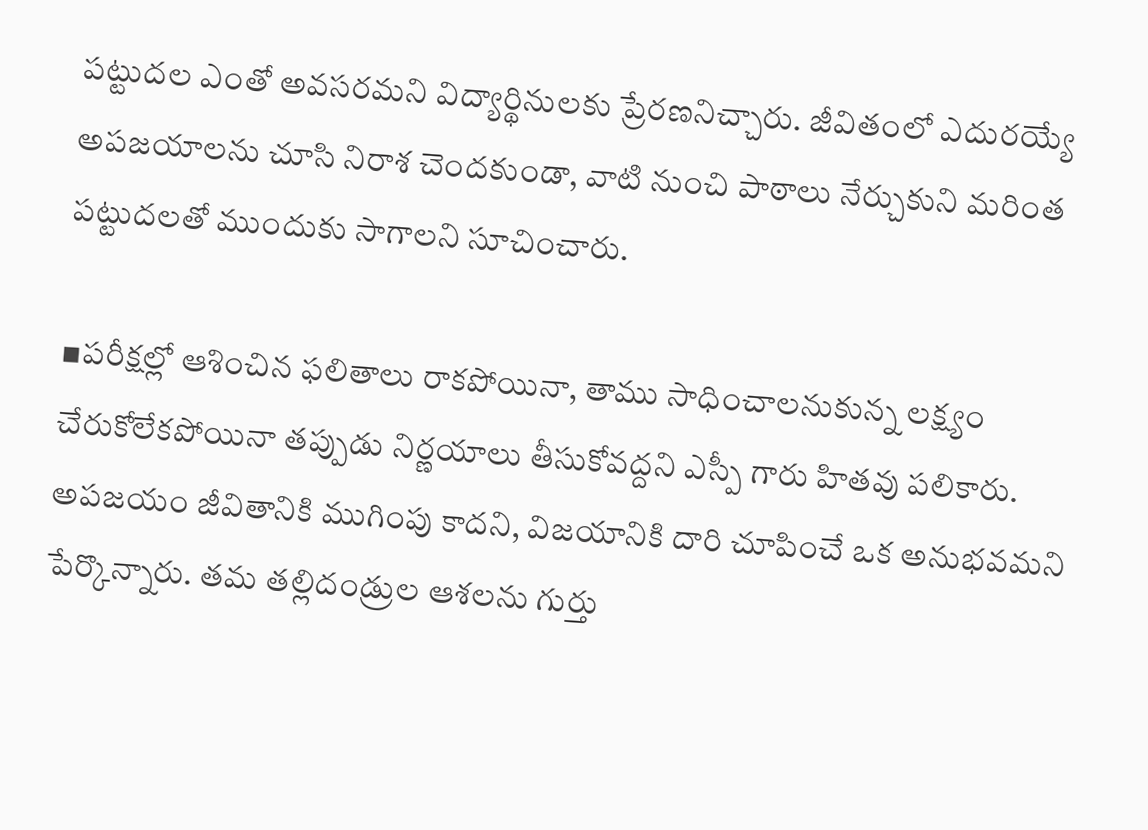పట్టుదల ఎంతో అవసరమని విద్యార్థినులకు ప్రేరణనిచ్చారు. జీవితంలో ఎదురయ్యే అపజయాలను చూసి నిరాశ చెందకుండా, వాటి నుంచి పాఠాలు నేర్చుకుని మరింత పట్టుదలతో ముందుకు సాగాలని సూచించారు.

▪పరీక్షల్లో ఆశించిన ఫలితాలు రాకపోయినా, తాము సాధించాలనుకున్న లక్ష్యం చేరుకోలేకపోయినా తప్పుడు నిర్ణయాలు తీసుకోవద్దని ఎస్పీ గారు హితవు పలికారు. అపజయం జీవితానికి ముగింపు కాదని, విజయానికి దారి చూపించే ఒక అనుభవమని పేర్కొన్నారు. తమ తల్లిదండ్రుల ఆశలను గుర్తు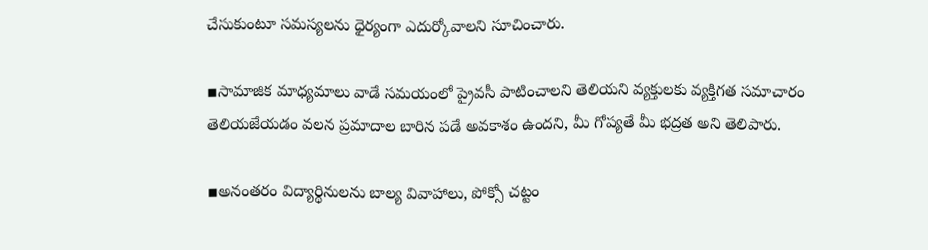చేసుకుంటూ సమస్యలను ధైర్యంగా ఎదుర్కోవాలని సూచించారు.

▪సామాజిక మాధ్యమాలు వాడే సమయంలో ప్రైవసీ పాటించాలని తెలియని వ్యక్తులకు వ్యక్తిగత సమాచారం తెలియజేయడం వలన ప్రమాదాల బారిన పడే అవకాశం ఉందని, మీ గోప్యతే మీ భద్రత అని తెలిపారు.

▪అనంతరం విద్యార్థినులను బాల్య వివాహాలు, పోక్సో చట్టం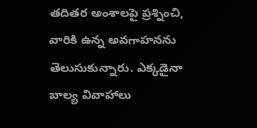తదితర అంశాలపై ప్రశ్నించి, వారికి ఉన్న అవగాహనను తెలుసుకున్నారు. ఎక్కడైనా బాల్య వివాహాలు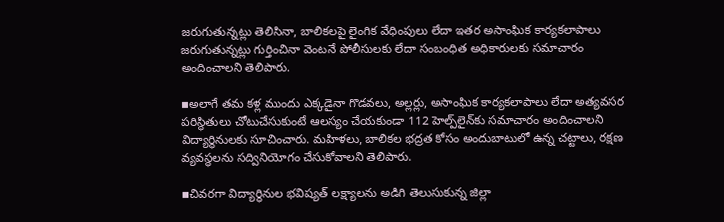జరుగుతున్నట్లు తెలిసినా, బాలికలపై లైంగిక వేధింపులు లేదా ఇతర అసాంఘిక కార్యకలాపాలు జరుగుతున్నట్లు గుర్తించినా వెంటనే పోలీసులకు లేదా సంబంధిత అధికారులకు సమాచారం అందించాలని తెలిపారు.

▪అలాగే తమ కళ్ల ముందు ఎక్కడైనా గొడవలు, అల్లర్లు, అసాంఘిక కార్యకలాపాలు లేదా అత్యవసర పరిస్థితులు చోటుచేసుకుంటే ఆలస్యం చేయకుండా 112 హెల్ప్‌లైన్‌కు సమాచారం అందించాలని విద్యార్థినులకు సూచించారు. మహిళలు, బాలికల భద్రత కోసం అందుబాటులో ఉన్న చట్టాలు, రక్షణ వ్యవస్థలను సద్వినియోగం చేసుకోవాలని తెలిపారు.

▪చివరగా విద్యార్థినుల భవిష్యత్ లక్ష్యాలను అడిగి తెలుసుకున్న జిల్లా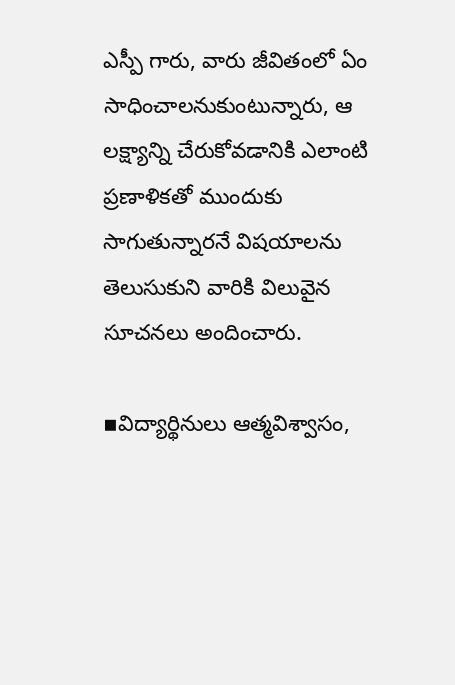ఎస్పీ గారు, వారు జీవితంలో ఏం సాధించాలనుకుంటున్నారు, ఆ లక్ష్యాన్ని చేరుకోవడానికి ఎలాంటి ప్రణాళికతో ముందుకు సాగుతున్నారనే విషయాలను తెలుసుకుని వారికి విలువైన సూచనలు అందించారు.

▪విద్యార్థినులు ఆత్మవిశ్వాసం,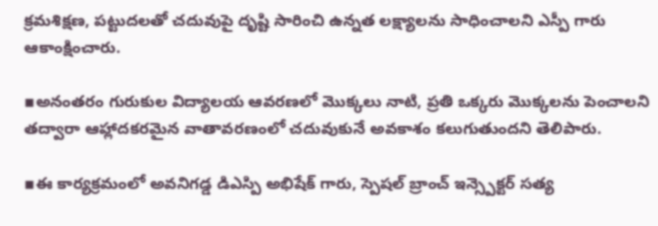క్రమశిక్షణ, పట్టుదలతో చదువుపై దృష్టి సారించి ఉన్నత లక్ష్యాలను సాధించాలని ఎస్పీ గారు ఆకాంక్షించారు.

▪అనంతరం గురుకుల విద్యాలయ ఆవరణలో మొక్కలు నాటి, ప్రతి ఒక్కరు మొక్కలను పెంచాలని తద్వారా ఆహ్లాదకరమైన వాతావరణంలో చదువుకునే అవకాశం కలుగుతుందని తెలిపారు.

▪ఈ కార్యక్రమంలో అవనిగడ్డ డిఎస్పి అభిషేక్ గారు, స్పెషల్ బ్రాంచ్ ఇన్స్పెక్టర్ సత్య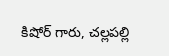కిషోర్ గారు, చల్లపల్లి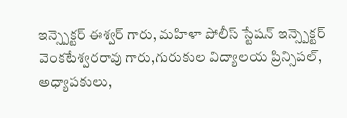ఇన్స్పెక్టర్ ఈశ్వర్ గారు, మహిళా పోలీస్ స్టేషన్ ఇన్స్పెక్టర్ వెంకటేశ్వరరావు గారు,గురుకుల విద్యాలయ ప్రిన్సిపల్, అధ్యాపకులు,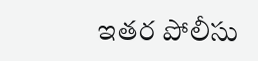ఇతర పోలీసు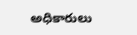అధికారులు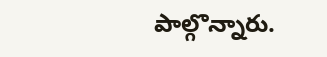పాల్గొన్నారు.